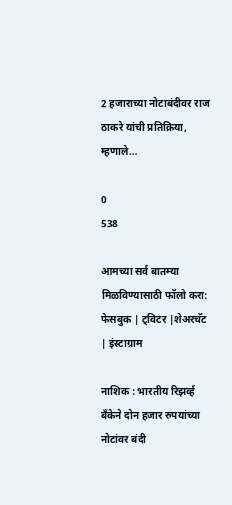2 हजाराच्या नोटाबंदीवर राज ठाकरे यांची प्रतिक्रिया, म्हणाले…

0
538

आमच्या सर्व बातम्या मिळविण्यासाठी फॉलो करा: फेसबुक | ट्विटर |शेअरचॅट | इंस्टाग्राम

नाशिक : भारतीय रिझर्व्ह बँकेने दोन हजार रुपयांच्या नोटांवर बंदी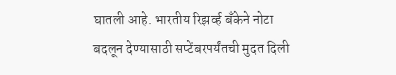घातली आहे. भारतीय रिझर्व्ह बँकेने नोटा बदलून देण्यासाठी सप्टेंबरपर्यंतची मुदत दिली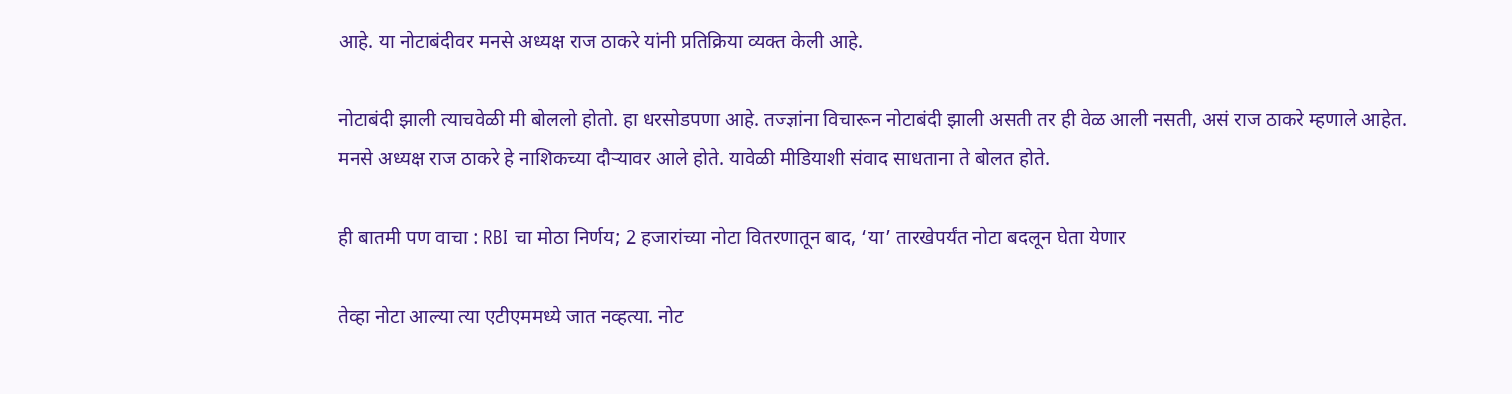आहे. या नोटाबंदीवर मनसे अध्यक्ष राज ठाकरे यांनी प्रतिक्रिया व्यक्त केली आहे.

नोटाबंदी झाली त्याचवेळी मी बोललो होतो. हा धरसोडपणा आहे. तज्ज्ञांना विचारून नोटाबंदी झाली असती तर ही वेळ आली नसती, असं राज ठाकरे म्हणाले आहेत. मनसे अध्यक्ष राज ठाकरे हे नाशिकच्या दौऱ्यावर आले होते. यावेळी मीडियाशी संवाद साधताना ते बोलत होते.

ही बातमी पण वाचा : RBI चा मोठा निर्णय; 2 हजारांच्या नोटा वितरणातून बाद, ‘या’ तारखेपर्यंत नोटा बदलून घेता येणार

तेव्हा नोटा आल्या त्या एटीएममध्ये जात नव्हत्या. नोट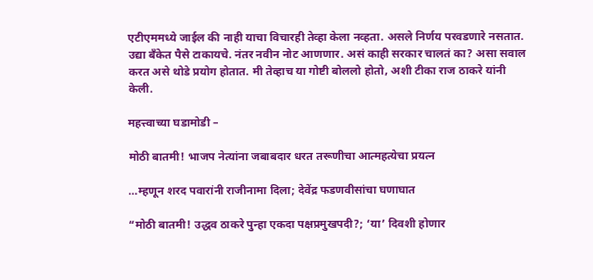एटीएममध्ये जाईल की नाही याचा विचारही तेव्हा केला नव्हता. असले निर्णय परवडणारे नसतात. उद्या बँकेत पैसे टाकायचे. नंतर नवीन नोट आणणार. असं काही सरकार चालतं का? असा सवाल करत असे थोडे प्रयोग होतात. मी तेव्हाच या गोष्टी बोललो होतो, अशी टीका राज ठाकरे यांनी केली.

महत्त्वाच्या घडामोडी –

मोठी बातमी! भाजप नेत्यांना जबाबदार धरत तरूणीचा आत्महत्येचा प्रयत्न

…म्हणून शरद पवारांनी राजीनामा दिला; देवेंद्र फडणवीसांचा घणाघात

“मोठी बातमी! उद्धव ठाकरे पुन्हा एकदा पक्षप्रमुखपदी?; ‘या’ दिवशी होणार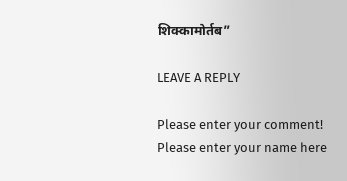शिक्कामोर्तब”

LEAVE A REPLY

Please enter your comment!
Please enter your name here